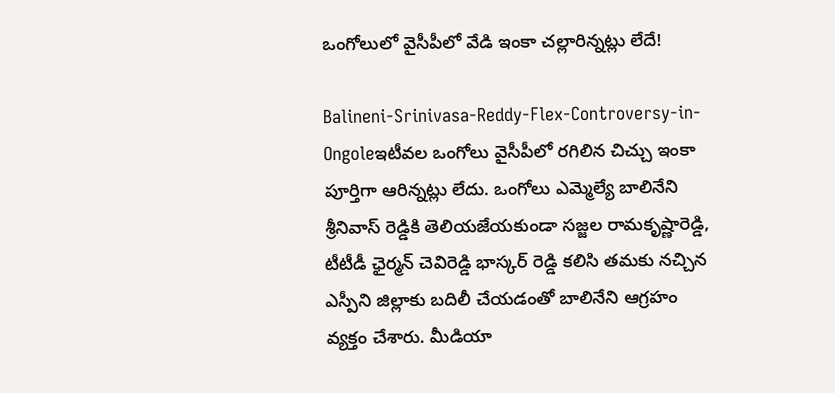ఒంగోలులో వైసీపీలో వేడి ఇంకా చల్లారిన్నట్లు లేదే!

Balineni-Srinivasa-Reddy-Flex-Controversy-in-Ongoleఇటీవల ఒంగోలు వైసీపీలో రగిలిన చిచ్చు ఇంకా పూర్తిగా ఆరిన్నట్లు లేదు. ఒంగోలు ఎమ్మెల్యే బాలినేని శ్రీనివాస్ రెడ్డికి తెలియజేయకుండా సజ్జల రామకృష్ణారెడ్డి, టీటీడీ ఛైర్మన్ చెవిరెడ్డి భాస్కర్ రెడ్డి కలిసి తమకు నచ్చిన ఎస్పీని జిల్లాకు బదిలీ చేయడంతో బాలినేని ఆగ్రహం వ్యక్తం చేశారు. మీడియా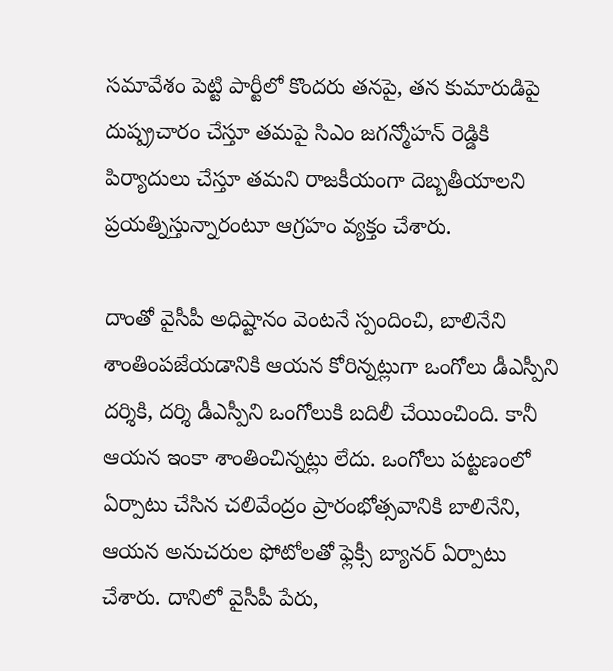సమావేశం పెట్టి పార్టీలో కొందరు తనపై, తన కుమారుడిపై దుష్ప్రచారం చేస్తూ తమపై సిఎం జగన్మోహన్ రెడ్డికి పిర్యాదులు చేస్తూ తమని రాజకీయంగా దెబ్బతీయాలని ప్రయత్నిస్తున్నారంటూ ఆగ్రహం వ్యక్తం చేశారు.

దాంతో వైసీపీ అధిష్టానం వెంటనే స్పందించి, బాలినేని శాంతింపజేయడానికి ఆయన కోరిన్నట్లుగా ఒంగోలు డీఎస్పీని దర్శికి, దర్శి డీఎస్పీని ఒంగోలుకి బదిలీ చేయించింది. కానీ ఆయన ఇంకా శాంతించిన్నట్లు లేదు. ఒంగోలు పట్టణంలో ఏర్పాటు చేసిన చలివేంద్రం ప్రారంభోత్సవానికి బాలినేని, ఆయన అనుచరుల ఫోటోలతో ఫ్లెక్సీ బ్యానర్‌ ఏర్పాటు చేశారు. దానిలో వైసీపీ పేరు,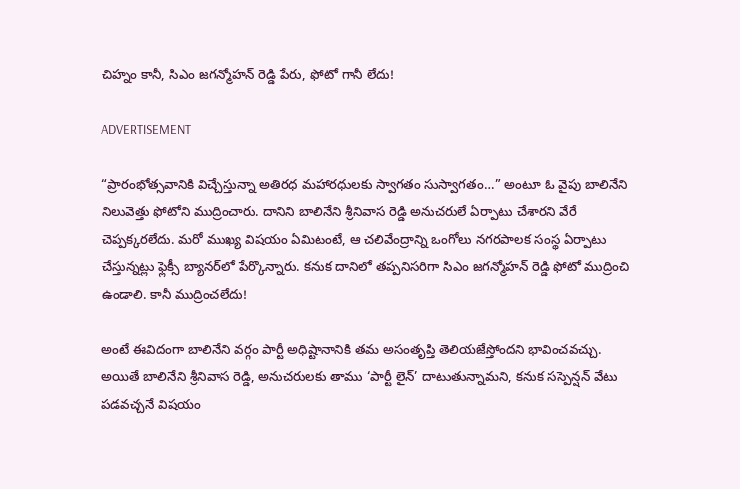చిహ్నం కానీ, సిఎం జగన్మోహన్ రెడ్డి పేరు, ఫోటో గానీ లేదు!

ADVERTISEMENT

“ప్రారంభోత్సవానికి విచ్చేస్తున్నా అతిరధ మహారధులకు స్వాగతం సుస్వాగతం…” అంటూ ఓ వైపు బాలినేని నిలువెత్తు ఫోటోని ముద్రించారు. దానిని బాలినేని శ్రీనివాస రెడ్డి అనుచరులే ఏర్పాటు చేశారని వేరే చెప్పక్కరలేదు. మరో ముఖ్య విషయం ఏమిటంటే, ఆ చలివేంద్రాన్ని ఒంగోలు నగరపాలక సంస్థ ఏర్పాటు చేస్తున్నట్లు ఫ్లెక్సీ బ్యానర్‌లో పేర్కొన్నారు. కనుక దానిలో తప్పనిసరిగా సిఎం జగన్మోహన్ రెడ్డి ఫోటో ముద్రించి ఉండాలి. కానీ ముద్రించలేదు!

అంటే ఈవిదంగా బాలినేని వర్గం పార్టీ అధిష్టానానికి తమ అసంతృప్తి తెలియజేస్తోందని భావించవచ్చు. అయితే బాలినేని శ్రీనివాస రెడ్డి, అనుచరులకు తాము ‘పార్టీ లైన్’ దాటుతున్నామని, కనుక సస్పెన్షన్ వేటు పడవచ్చనే విషయం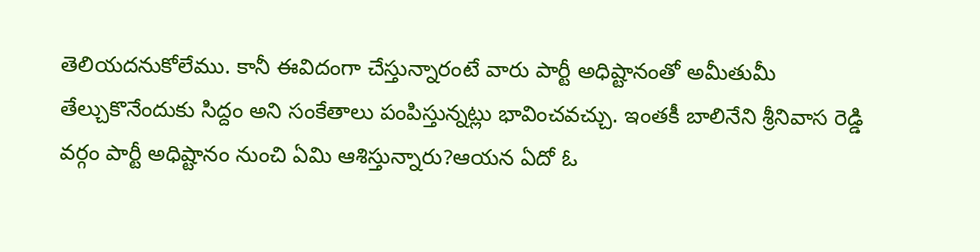తెలియదనుకోలేము. కానీ ఈవిదంగా చేస్తున్నారంటే వారు పార్టీ అధిష్టానంతో అమీతుమీ తేల్చుకొనేందుకు సిద్దం అని సంకేతాలు పంపిస్తున్నట్లు భావించవచ్చు. ఇంతకీ బాలినేని శ్రీనివాస రెడ్డి వర్గం పార్టీ అధిష్టానం నుంచి ఏమి ఆశిస్తున్నారు?ఆయన ఏదో ఓ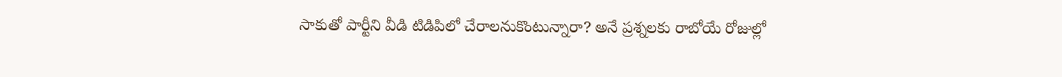సాకుతో పార్టీని వీడి టిడిపిలో చేరాలనుకొంటున్నారా? అనే ప్రశ్నలకు రాబోయే రోజుల్లో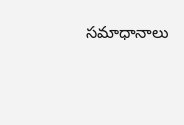సమాధానాలు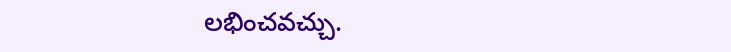లభించవచ్చు.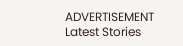ADVERTISEMENT
Latest Stories